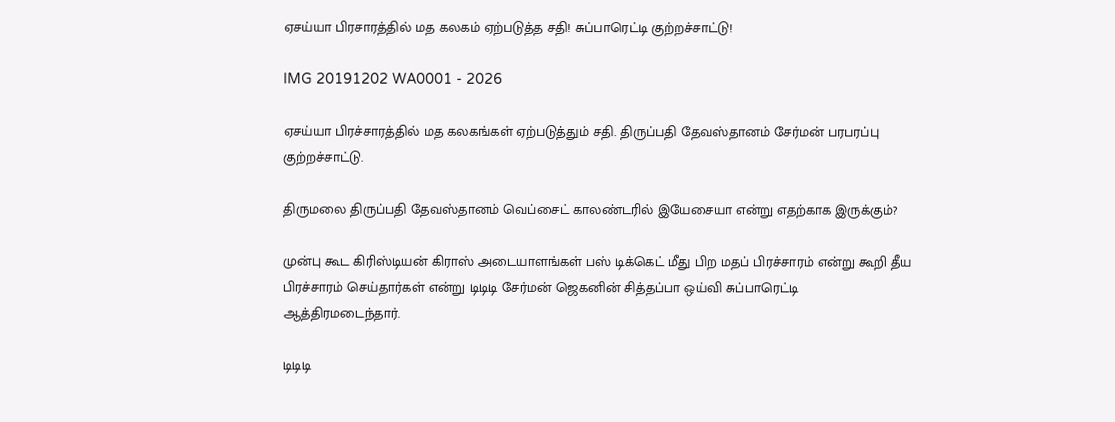ஏசய்யா பிரசாரத்தில் மத கலகம் ஏற்படுத்த சதி! சுப்பாரெட்டி குற்றச்சாட்டு!

IMG 20191202 WA0001 - 2026

ஏசய்யா பிரச்சாரத்தில் மத கலகங்கள் ஏற்படுத்தும் சதி. திருப்பதி தேவஸ்தானம் சேர்மன் பரபரப்பு குற்றச்சாட்டு.

திருமலை திருப்பதி தேவஸ்தானம் வெப்சைட் காலண்டரில் இயேசையா என்று எதற்காக இருக்கும்?

முன்பு கூட கிரிஸ்டியன் கிராஸ் அடையாளங்கள் பஸ் டிக்கெட் மீது பிற மதப் பிரச்சாரம் என்று கூறி தீய பிரச்சாரம் செய்தார்கள் என்று டிடிடி சேர்மன் ஜெகனின் சித்தப்பா ஒய்வி சுப்பாரெட்டி ஆத்திரமடைந்தார்.

டிடிடி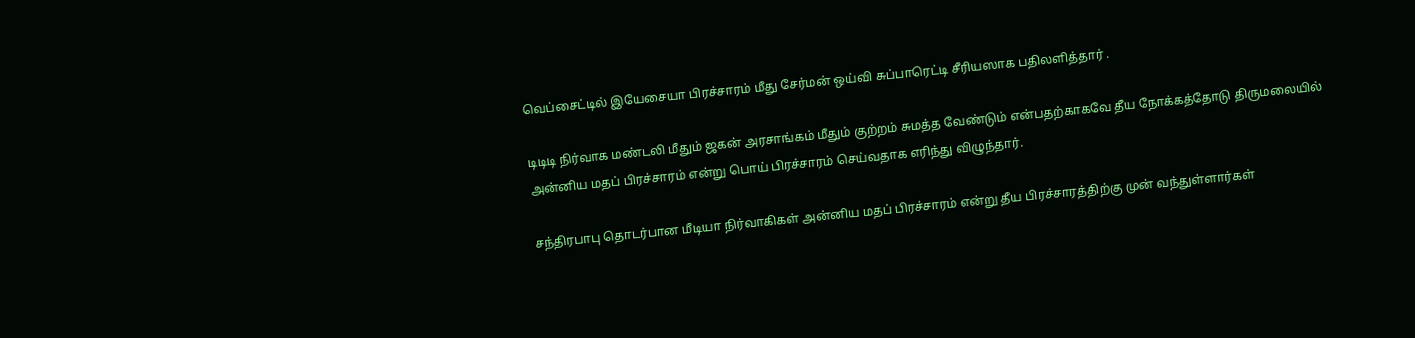வெப்சைட்டில் இயேசையா பிரச்சாரம் மீது சேர்மன் ஒய்வி சுப்பாரெட்டி சீரியஸாக பதிலளித்தார் .

டிடிடி நிர்வாக மண்டலி மீதும் ஜகன் அரசாங்கம் மீதும் குற்றம் சுமத்த வேண்டும் என்பதற்காகவே தீய நோக்கத்தோடு திருமலையில் அன்னிய மதப் பிரச்சாரம் என்று பொய் பிரச்சாரம் செய்வதாக எரிந்து விழுந்தார்.

சந்திரபாபு தொடர்பான மீடியா நிர்வாகிகள் அன்னிய மதப் பிரச்சாரம் என்று தீய பிரச்சாரத்திற்கு முன் வந்துள்ளார்கள்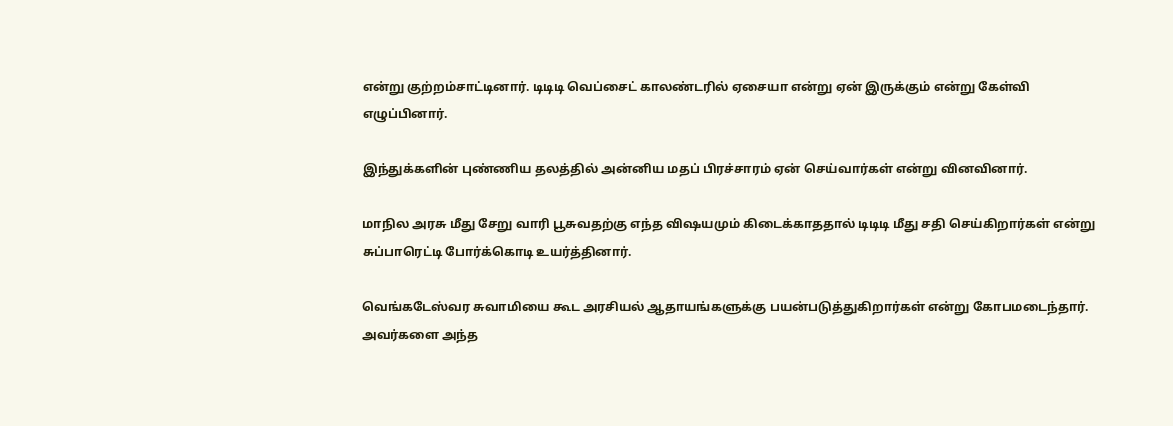என்று குற்றம்சாட்டினார். டிடிடி வெப்சைட் காலண்டரில் ஏசையா என்று ஏன் இருக்கும் என்று கேள்வி எழுப்பினார்.

இந்துக்களின் புண்ணிய தலத்தில் அன்னிய மதப் பிரச்சாரம் ஏன் செய்வார்கள் என்று வினவினார்.

மாநில அரசு மீது சேறு வாரி பூசுவதற்கு எந்த விஷயமும் கிடைக்காததால் டிடிடி மீது சதி செய்கிறார்கள் என்று சுப்பாரெட்டி போர்க்கொடி உயர்த்தினார்.

வெங்கடேஸ்வர சுவாமியை கூட அரசியல் ஆதாயங்களுக்கு பயன்படுத்துகிறார்கள் என்று கோபமடைந்தார். அவர்களை அந்த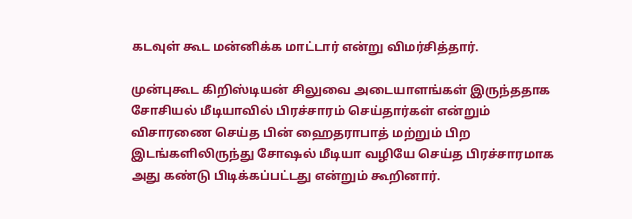கடவுள் கூட மன்னிக்க மாட்டார் என்று விமர்சித்தார்.

முன்புகூட கிறிஸ்டியன் சிலுவை அடையாளங்கள் இருந்ததாக சோசியல் மீடியாவில் பிரச்சாரம் செய்தார்கள் என்றும் விசாரணை செய்த பின் ஹைதராபாத் மற்றும் பிற இடங்களிலிருந்து சோஷல் மீடியா வழியே செய்த பிரச்சாரமாக அது கண்டு பிடிக்கப்பட்டது என்றும் கூறினார்.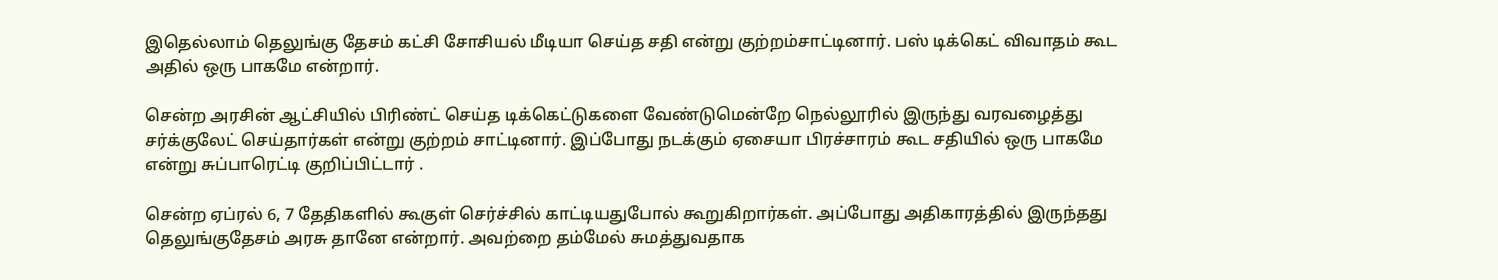இதெல்லாம் தெலுங்கு தேசம் கட்சி சோசியல் மீடியா செய்த சதி என்று குற்றம்சாட்டினார். பஸ் டிக்கெட் விவாதம் கூட அதில் ஒரு பாகமே என்றார்.

சென்ற அரசின் ஆட்சியில் பிரிண்ட் செய்த டிக்கெட்டுகளை வேண்டுமென்றே நெல்லூரில் இருந்து வரவழைத்து சர்க்குலேட் செய்தார்கள் என்று குற்றம் சாட்டினார். இப்போது நடக்கும் ஏசையா பிரச்சாரம் கூட சதியில் ஒரு பாகமே என்று சுப்பாரெட்டி குறிப்பிட்டார் .

சென்ற ஏப்ரல் 6, 7 தேதிகளில் கூகுள் செர்ச்சில் காட்டியதுபோல் கூறுகிறார்கள். அப்போது அதிகாரத்தில் இருந்தது தெலுங்குதேசம் அரசு தானே என்றார். அவற்றை தம்மேல் சுமத்துவதாக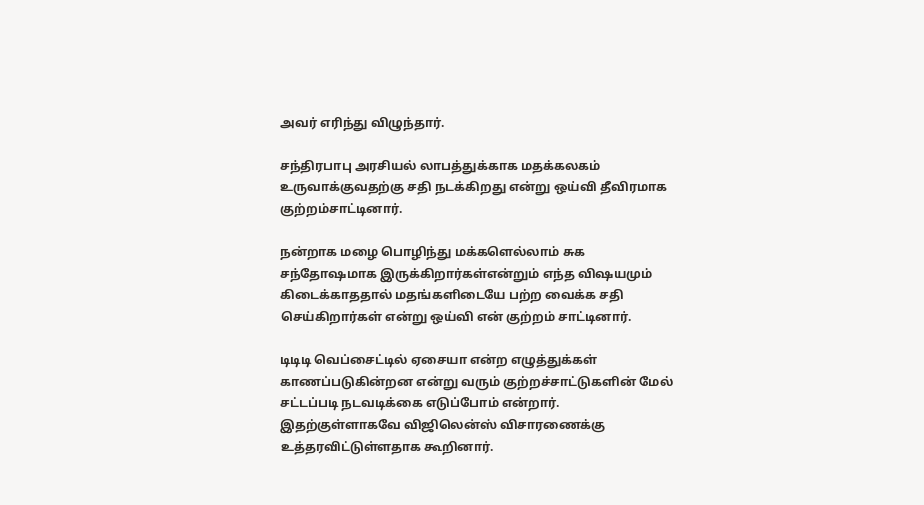அவர் எரிந்து விழுந்தார்.

சந்திரபாபு அரசியல் லாபத்துக்காக மதக்கலகம் உருவாக்குவதற்கு சதி நடக்கிறது என்று ஒய்வி தீவிரமாக குற்றம்சாட்டினார்.

நன்றாக மழை பொழிந்து மக்களெல்லாம் சுக சந்தோஷமாக இருக்கிறார்கள்என்றும் எந்த விஷயமும் கிடைக்காததால் மதங்களிடையே பற்ற வைக்க சதி செய்கிறார்கள் என்று ஒய்வி என் குற்றம் சாட்டினார்.

டிடிடி வெப்சைட்டில் ஏசையா என்ற எழுத்துக்கள் காணப்படுகின்றன என்று வரும் குற்றச்சாட்டுகளின் மேல் சட்டப்படி நடவடிக்கை எடுப்போம் என்றார். இதற்குள்ளாகவே விஜிலென்ஸ் விசாரணைக்கு உத்தரவிட்டுள்ளதாக கூறினார்.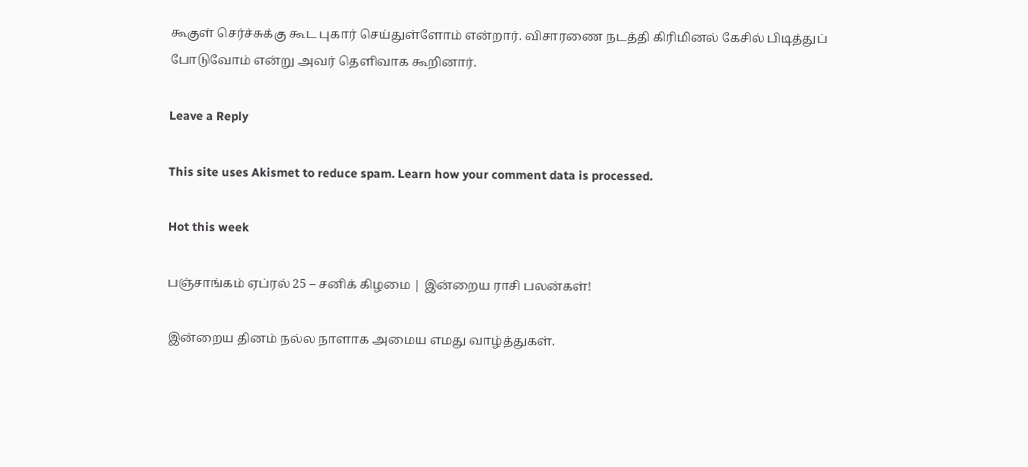கூகுள் செர்ச்சுக்கு கூட புகார் செய்துள்ளோம் என்றார். விசாரணை நடத்தி கிரிமினல் கேசில் பிடித்துப் போடுவோம் என்று அவர் தெளிவாக கூறினார்.

Leave a Reply

This site uses Akismet to reduce spam. Learn how your comment data is processed.

Hot this week

பஞ்சாங்கம் ஏப்ரல் 25 – சனிக் கிழமை | இன்றைய ராசி பலன்கள்!

இன்றைய தினம் நல்ல நாளாக அமைய எமது வாழ்த்துகள்.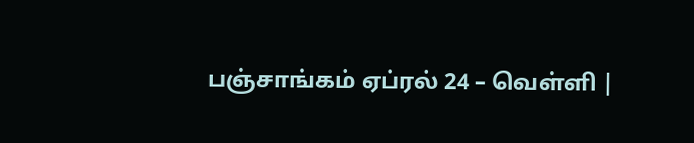பஞ்சாங்கம் ஏப்ரல் 24 – வெள்ளி |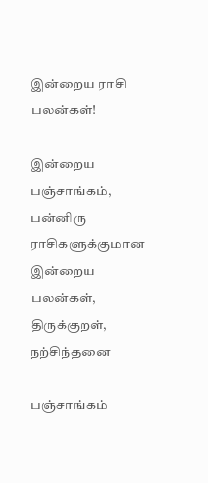இன்றைய ராசி பலன்கள்!

இன்றைய பஞ்சாங்கம், பன்னிரு ராசிகளுக்குமான இன்றைய பலன்கள், திருக்குறள், நற்சிந்தனை

பஞ்சாங்கம்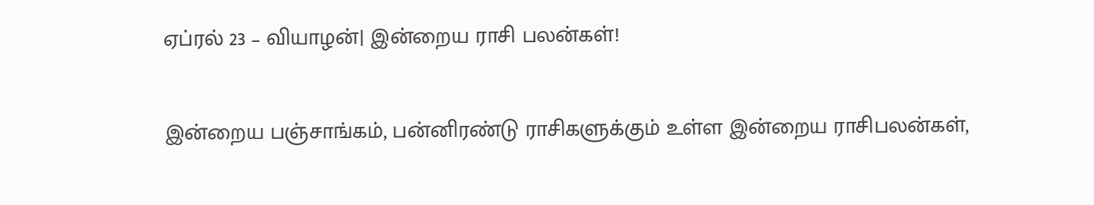ஏப்ரல் 23 – வியாழன்| இன்றைய ராசி பலன்கள்!

இன்றைய பஞ்சாங்கம், பன்னிரண்டு ராசிகளுக்கும் உள்ள இன்றைய ராசிபலன்கள்,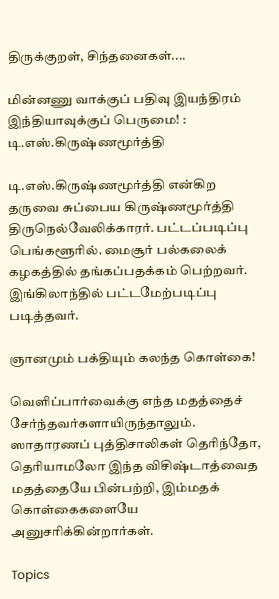திருக்குறள், சிந்தனைகள்....

மின்னணு வாக்குப் பதிவு இயந்திரம் இந்தியாவுக்குப் பெருமை! : டி.எஸ்.கிருஷ்ணமூர்த்தி

டி.எஸ்.கிருஷ்ணமூர்த்தி என்கிற தருவை சுப்பைய கிருஷ்ணமூர்த்தி திருநெல்வேலிக்காரர். பட்டப்படிப்பு பெங்களூரில். மைசூர் பல்கலைக் கழகத்தில் தங்கப்பதக்கம் பெற்றவர். இங்கிலாந்தில் பட்டமேற்படிப்பு படித்தவர்.

ஞானமும் பக்தியும் கலந்த கொள்கை!

வெளிப்பார்வைக்கு எந்த மதத்தைச் சேர்ந்தவர்களாயிருந்தாலும். ஸாதாரணப் புத்திசாலிகள் தெரிந்தோ, தெரியாமலோ இந்த விசிஷ்டாத்வைத மதத்தையே பின்பற்றி, இம்மதக் கொள்கைகளையே அனுசரிக்கின்றார்கள்.

Topics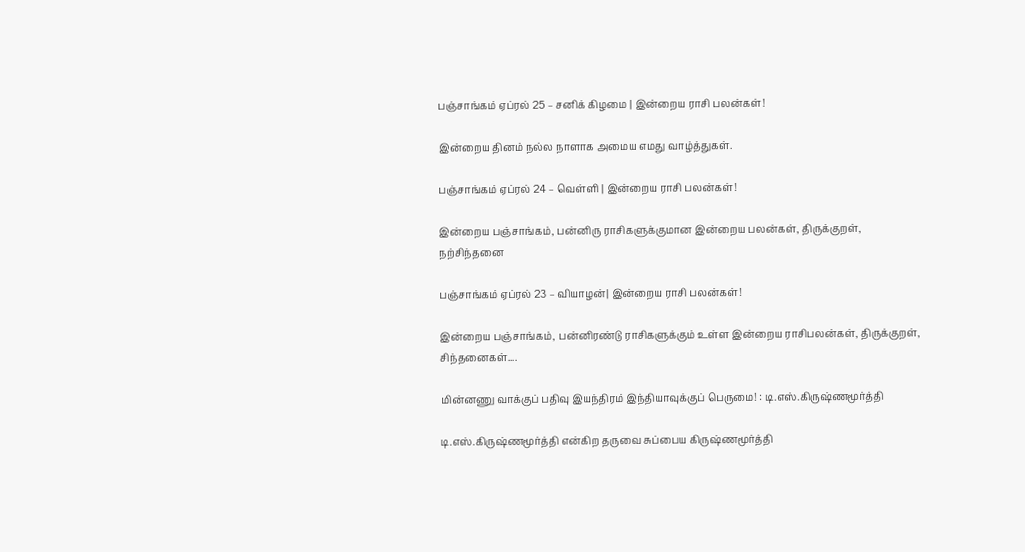பஞ்சாங்கம் ஏப்ரல் 25 – சனிக் கிழமை | இன்றைய ராசி பலன்கள்!

இன்றைய தினம் நல்ல நாளாக அமைய எமது வாழ்த்துகள்.

பஞ்சாங்கம் ஏப்ரல் 24 – வெள்ளி | இன்றைய ராசி பலன்கள்!

இன்றைய பஞ்சாங்கம், பன்னிரு ராசிகளுக்குமான இன்றைய பலன்கள், திருக்குறள், நற்சிந்தனை

பஞ்சாங்கம் ஏப்ரல் 23 – வியாழன்| இன்றைய ராசி பலன்கள்!

இன்றைய பஞ்சாங்கம், பன்னிரண்டு ராசிகளுக்கும் உள்ள இன்றைய ராசிபலன்கள், திருக்குறள், சிந்தனைகள்....

மின்னணு வாக்குப் பதிவு இயந்திரம் இந்தியாவுக்குப் பெருமை! : டி.எஸ்.கிருஷ்ணமூர்த்தி

டி.எஸ்.கிருஷ்ணமூர்த்தி என்கிற தருவை சுப்பைய கிருஷ்ணமூர்த்தி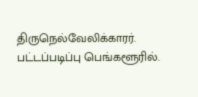திருநெல்வேலிக்காரர். பட்டப்படிப்பு பெங்களூரில்.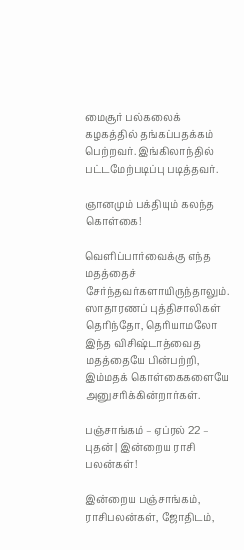மைசூர் பல்கலைக் கழகத்தில் தங்கப்பதக்கம் பெற்றவர். இங்கிலாந்தில் பட்டமேற்படிப்பு படித்தவர்.

ஞானமும் பக்தியும் கலந்த கொள்கை!

வெளிப்பார்வைக்கு எந்த மதத்தைச் சேர்ந்தவர்களாயிருந்தாலும். ஸாதாரணப் புத்திசாலிகள் தெரிந்தோ, தெரியாமலோ இந்த விசிஷ்டாத்வைத மதத்தையே பின்பற்றி, இம்மதக் கொள்கைகளையே அனுசரிக்கின்றார்கள்.

பஞ்சாங்கம் – ஏப்ரல் 22 – புதன் | இன்றைய ராசி பலன்கள்!

இன்றைய பஞ்சாங்கம், ராசிபலன்கள், ஜோதிடம்,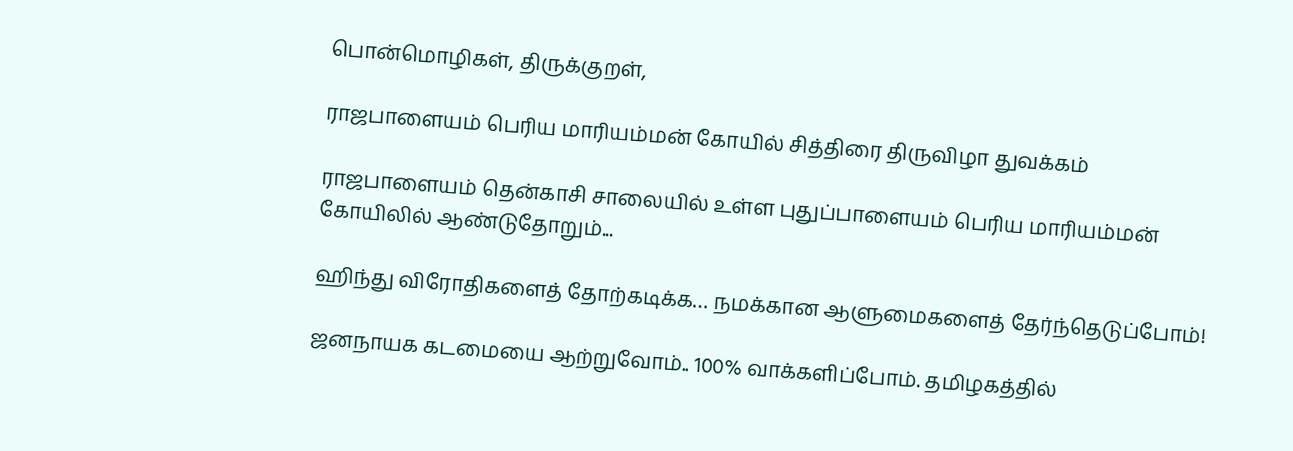பொன்மொழிகள், திருக்குறள்,

ராஜபாளையம் பெரிய மாரியம்மன் கோயில் சித்திரை திருவிழா துவக்கம்

ராஜபாளையம் தென்காசி சாலையில் உள்ள புதுப்பாளையம் பெரிய மாரியம்மன் கோயிலில் ஆண்டுதோறும்...

ஹிந்து விரோதிகளைத் தோற்கடிக்க… நமக்கான ஆளுமைகளைத் தேர்ந்தெடுப்போம்!

ஜனநாயக கடமையை ஆற்றுவோம்.. 100% வாக்களிப்போம். தமிழகத்தில்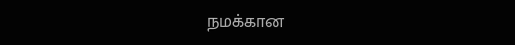நமக்கான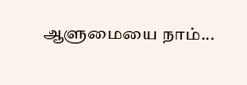ஆளுமையை நாம்...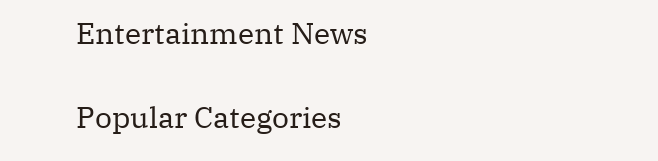Entertainment News

Popular Categories